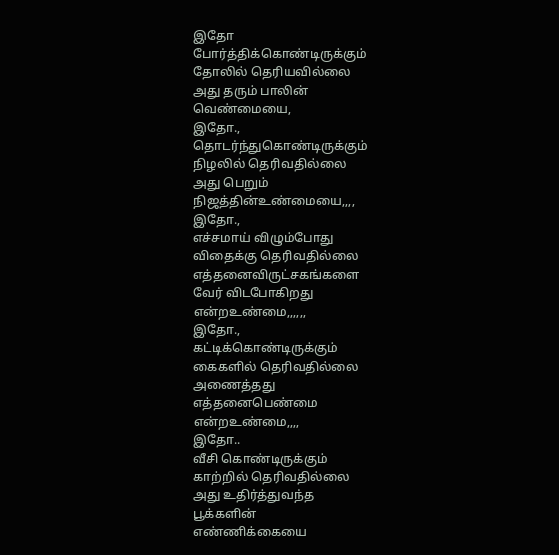இதோ
போர்த்திக்கொண்டிருக்கும்
தோலில் தெரியவில்லை
அது தரும் பாலின்
வெண்மையை,
இதோ.,
தொடர்ந்துகொண்டிருக்கும்
நிழலில் தெரிவதில்லை
அது பெறும்
நிஜத்தின்உண்மையை,,,,
இதோ.,
எச்சமாய் விழும்போது
விதைக்கு தெரிவதில்லை
எத்தனைவிருட்சகங்களை
வேர் விடபோகிறது
என்றஉண்மை,,,,,,
இதோ.,
கட்டிக்கொண்டிருக்கும்
கைகளில் தெரிவதில்லை
அணைத்தது
எத்தனைபெண்மை
என்றஉண்மை,,,,
இதோ..
வீசி கொண்டிருக்கும்
காற்றில் தெரிவதில்லை
அது உதிர்த்துவந்த
பூக்களின்
எண்ணிக்கையை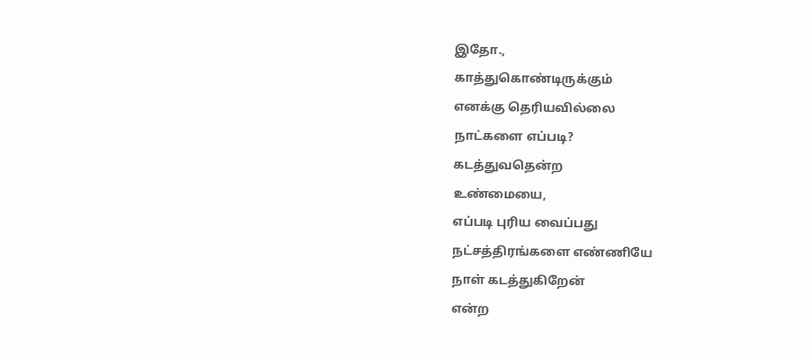இதோ.,
காத்துகொண்டிருக்கும்
எனக்கு தெரியவில்லை
நாட்களை எப்படி?
கடத்துவதென்ற
உண்மையை,
எப்படி புரிய வைப்பது
நட்சத்திரங்களை எண்ணியே
நாள் கடத்துகிறேன்
என்ற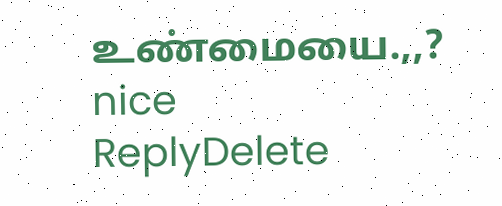உண்மையை.,,?
nice
ReplyDelete